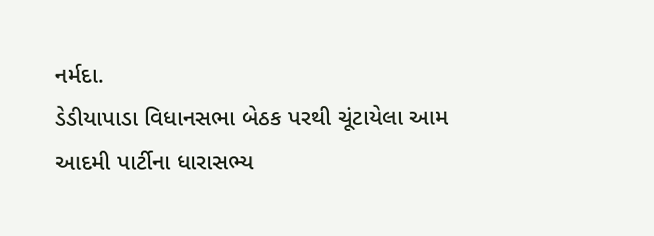નર્મદા.
ડેડીયાપાડા વિધાનસભા બેઠક પરથી ચૂંટાયેલા આમ આદમી પાર્ટીના ધારાસભ્ય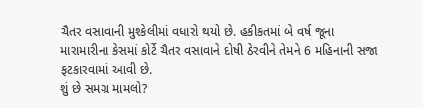ચૈતર વસાવાની મુશ્કેલીમાં વધારો થયો છે. હકીકતમાં બે વર્ષ જૂના મારામારીના કેસમાં કોર્ટે ચૈતર વસાવાને દોષી ઠેરવીને તેમને 6 મહિનાની સજા ફટકારવામાં આવી છે.
શું છે સમગ્ર મામલો?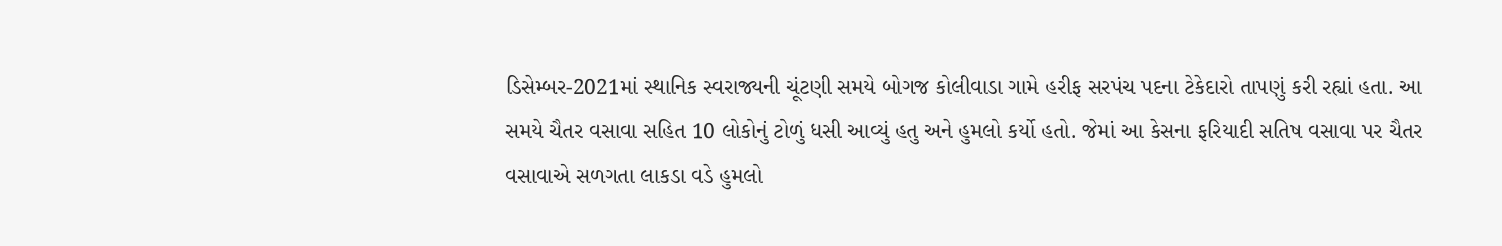ડિસેમ્બર-2021માં સ્થાનિક સ્વરાજ્યની ચૂંટણી સમયે બોગજ કોલીવાડા ગામે હરીફ સરપંચ પદના ટેકેદારો તાપણું કરી રહ્યાં હતા. આ સમયે ચૈતર વસાવા સહિત 10 લોકોનું ટોળું ધસી આવ્યું હતુ અને હુમલો કર્યો હતો. જેમાં આ કેસના ફરિયાદી સતિષ વસાવા પર ચૈતર વસાવાએ સળગતા લાકડા વડે હુમલો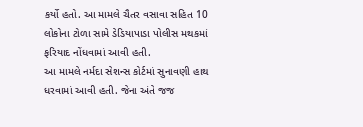કર્યો હતો. આ મામલે ચૈતર વસાવા સહિત 10 લોકોના ટોળા સામે ડેડિયાપાડા પોલીસ મથકમાં ફરિયાદ નોંધવામાં આવી હતી.
આ મામલે નર્મદા સેશન્સ કોર્ટમાં સુનાવણી હાથ ધરવામાં આવી હતી. જેના અંતે જજ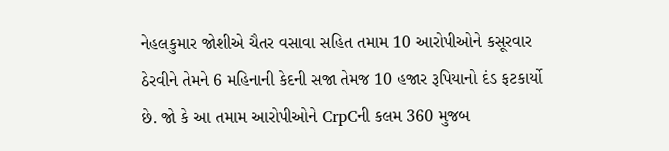નેહલકુમાર જોશીએ ચૈતર વસાવા સહિત તમામ 10 આરોપીઓને કસૂરવાર ઠેરવીને તેમને 6 મહિનાની કેદની સજા તેમજ 10 હજાર રૂપિયાનો દંડ ફટકાર્યો છે. જો કે આ તમામ આરોપીઓને CrpCની કલમ 360 મુજબ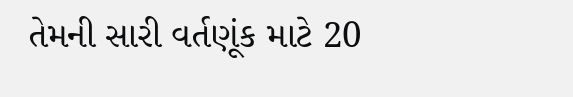તેમની સારી વર્તણૂંક માટે 20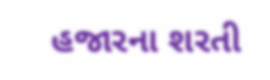હજારના શરતી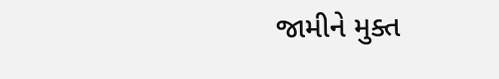જામીને મુક્ત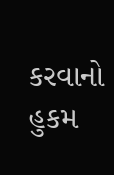કરવાનો હુકમ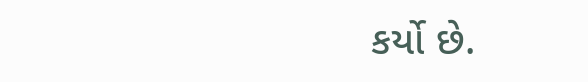કર્યો છે.